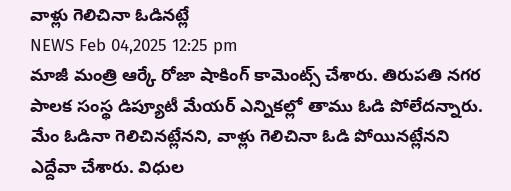వాళ్లు గెలిచినా ఓడినట్లే
NEWS Feb 04,2025 12:25 pm
మాజీ మంత్రి ఆర్కే రోజా షాకింగ్ కామెంట్స్ చేశారు. తిరుపతి నగర పాలక సంస్థ డిప్యూటీ మేయర్ ఎన్నికల్లో తాము ఓడి పోలేదన్నారు. మేం ఓడినా గెలిచినట్లేనని, వాళ్లు గెలిచినా ఓడి పోయినట్లేనని ఎద్దేవా చేశారు. విధుల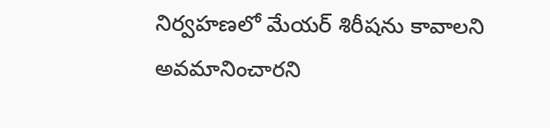నిర్వహణలో మేయర్ శిరీషను కావాలని అవమానించారని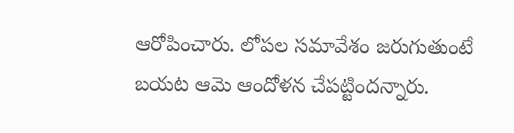ఆరోపించారు. లోపల సమావేశం జరుగుతుంటే బయట ఆమె ఆందోళన చేపట్టిందన్నారు.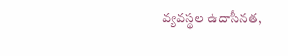వ్యవస్థల ఉదాసీనత,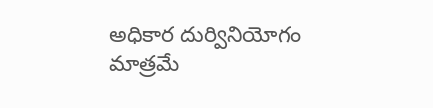అధికార దుర్వినియోగం మాత్రమే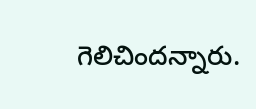గెలిచిందన్నారు.